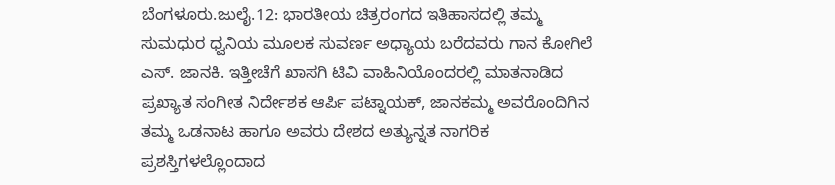ಬೆಂಗಳೂರು.ಜುಲೈ.12: ಭಾರತೀಯ ಚಿತ್ರರಂಗದ ಇತಿಹಾಸದಲ್ಲಿ ತಮ್ಮ ಸುಮಧುರ ಧ್ವನಿಯ ಮೂಲಕ ಸುವರ್ಣ ಅಧ್ಯಾಯ ಬರೆದವರು ಗಾನ ಕೋಗಿಲೆ ಎಸ್. ಜಾನಕಿ. ಇತ್ತೀಚೆಗೆ ಖಾಸಗಿ ಟಿವಿ ವಾಹಿನಿಯೊಂದರಲ್ಲಿ ಮಾತನಾಡಿದ ಪ್ರಖ್ಯಾತ ಸಂಗೀತ ನಿರ್ದೇಶಕ ಆರ್ಪಿ ಪಟ್ನಾಯಕ್, ಜಾನಕಮ್ಮ ಅವರೊಂದಿಗಿನ ತಮ್ಮ ಒಡನಾಟ ಹಾಗೂ ಅವರು ದೇಶದ ಅತ್ಯುನ್ನತ ನಾಗರಿಕ ಪ್ರಶಸ್ತಿಗಳಲ್ಲೊಂದಾದ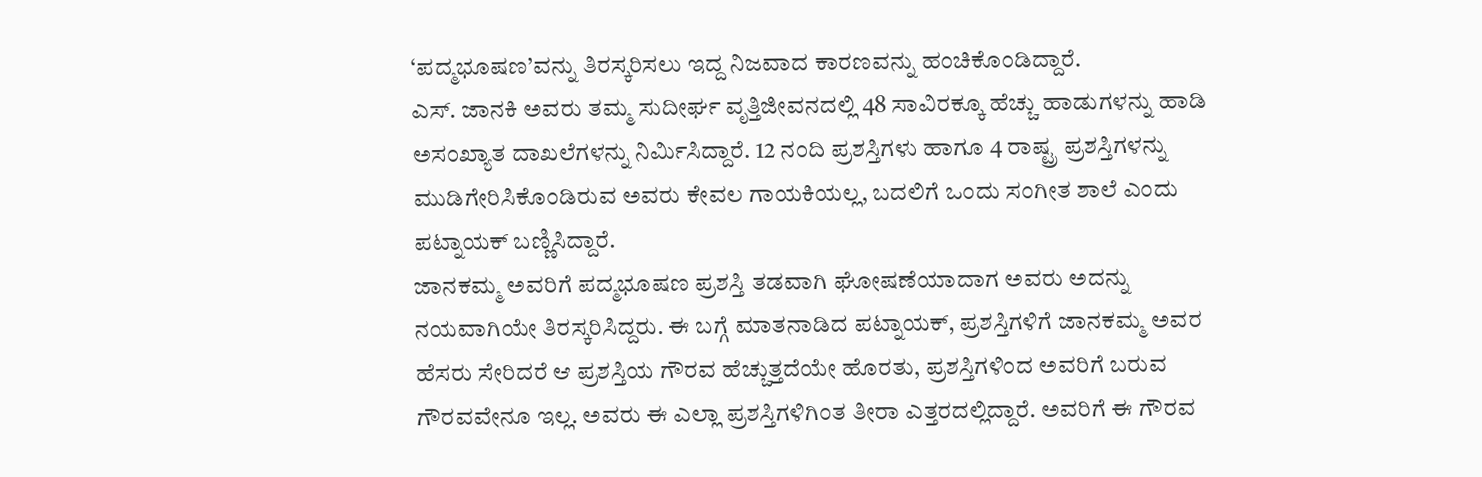‘ಪದ್ಮಭೂಷಣ’ವನ್ನು ತಿರಸ್ಕರಿಸಲು ಇದ್ದ ನಿಜವಾದ ಕಾರಣವನ್ನು ಹಂಚಿಕೊಂಡಿದ್ದಾರೆ.
ಎಸ್. ಜಾನಕಿ ಅವರು ತಮ್ಮ ಸುದೀರ್ಘ ವೃತ್ತಿಜೀವನದಲ್ಲಿ 48 ಸಾವಿರಕ್ಕೂ ಹೆಚ್ಚು ಹಾಡುಗಳನ್ನು ಹಾಡಿ ಅಸಂಖ್ಯಾತ ದಾಖಲೆಗಳನ್ನು ನಿರ್ಮಿಸಿದ್ದಾರೆ. 12 ನಂದಿ ಪ್ರಶಸ್ತಿಗಳು ಹಾಗೂ 4 ರಾಷ್ಟ್ರ ಪ್ರಶಸ್ತಿಗಳನ್ನು ಮುಡಿಗೇರಿಸಿಕೊಂಡಿರುವ ಅವರು ಕೇವಲ ಗಾಯಕಿಯಲ್ಲ, ಬದಲಿಗೆ ಒಂದು ಸಂಗೀತ ಶಾಲೆ ಎಂದು ಪಟ್ನಾಯಕ್ ಬಣ್ಣಿಸಿದ್ದಾರೆ.
ಜಾನಕಮ್ಮ ಅವರಿಗೆ ಪದ್ಮಭೂಷಣ ಪ್ರಶಸ್ತಿ ತಡವಾಗಿ ಘೋಷಣೆಯಾದಾಗ ಅವರು ಅದನ್ನು ನಯವಾಗಿಯೇ ತಿರಸ್ಕರಿಸಿದ್ದರು. ಈ ಬಗ್ಗೆ ಮಾತನಾಡಿದ ಪಟ್ನಾಯಕ್, ಪ್ರಶಸ್ತಿಗಳಿಗೆ ಜಾನಕಮ್ಮ ಅವರ ಹೆಸರು ಸೇರಿದರೆ ಆ ಪ್ರಶಸ್ತಿಯ ಗೌರವ ಹೆಚ್ಚುತ್ತದೆಯೇ ಹೊರತು, ಪ್ರಶಸ್ತಿಗಳಿಂದ ಅವರಿಗೆ ಬರುವ ಗೌರವವೇನೂ ಇಲ್ಲ. ಅವರು ಈ ಎಲ್ಲಾ ಪ್ರಶಸ್ತಿಗಳಿಗಿಂತ ತೀರಾ ಎತ್ತರದಲ್ಲಿದ್ದಾರೆ. ಅವರಿಗೆ ಈ ಗೌರವ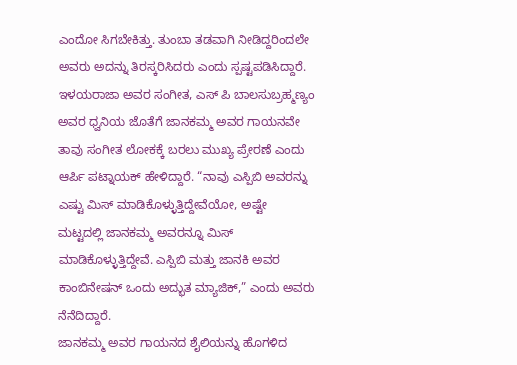ಎಂದೋ ಸಿಗಬೇಕಿತ್ತು. ತುಂಬಾ ತಡವಾಗಿ ನೀಡಿದ್ದರಿಂದಲೇ ಅವರು ಅದನ್ನು ತಿರಸ್ಕರಿಸಿದರು ಎಂದು ಸ್ಪಷ್ಟಪಡಿಸಿದ್ದಾರೆ.
ಇಳಯರಾಜಾ ಅವರ ಸಂಗೀತ, ಎಸ್ ಪಿ ಬಾಲಸುಬ್ರಹ್ಮಣ್ಯಂ ಅವರ ಧ್ವನಿಯ ಜೊತೆಗೆ ಜಾನಕಮ್ಮ ಅವರ ಗಾಯನವೇ ತಾವು ಸಂಗೀತ ಲೋಕಕ್ಕೆ ಬರಲು ಮುಖ್ಯ ಪ್ರೇರಣೆ ಎಂದು ಆರ್ಪಿ ಪಟ್ನಾಯಕ್ ಹೇಳಿದ್ದಾರೆ. “ನಾವು ಎಸ್ಪಿಬಿ ಅವರನ್ನು ಎಷ್ಟು ಮಿಸ್ ಮಾಡಿಕೊಳ್ಳುತ್ತಿದ್ದೇವೆಯೋ, ಅಷ್ಟೇ ಮಟ್ಟದಲ್ಲಿ ಜಾನಕಮ್ಮ ಅವರನ್ನೂ ಮಿಸ್ ಮಾಡಿಕೊಳ್ಳುತ್ತಿದ್ದೇವೆ. ಎಸ್ಪಿಬಿ ಮತ್ತು ಜಾನಕಿ ಅವರ ಕಾಂಬಿನೇಷನ್ ಒಂದು ಅದ್ಭುತ ಮ್ಯಾಜಿಕ್,” ಎಂದು ಅವರು ನೆನೆದಿದ್ದಾರೆ.
ಜಾನಕಮ್ಮ ಅವರ ಗಾಯನದ ಶೈಲಿಯನ್ನು ಹೊಗಳಿದ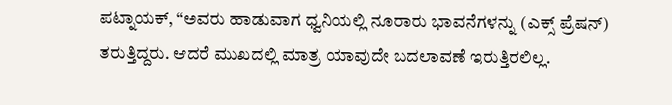ಪಟ್ನಾಯಕ್, “ಅವರು ಹಾಡುವಾಗ ಧ್ವನಿಯಲ್ಲಿ ನೂರಾರು ಭಾವನೆಗಳನ್ನು (ಎಕ್ಸ್ ಪ್ರೆಷನ್) ತರುತ್ತಿದ್ದರು. ಆದರೆ ಮುಖದಲ್ಲಿ ಮಾತ್ರ ಯಾವುದೇ ಬದಲಾವಣೆ ಇರುತ್ತಿರಲಿಲ್ಲ.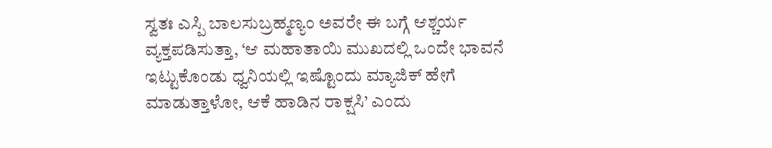ಸ್ವತಃ ಎಸ್ಪಿ ಬಾಲಸುಬ್ರಹ್ಮಣ್ಯಂ ಅವರೇ ಈ ಬಗ್ಗೆ ಆಶ್ಚರ್ಯ ವ್ಯಕ್ತಪಡಿಸುತ್ತಾ, ‘ಆ ಮಹಾತಾಯಿ ಮುಖದಲ್ಲಿ ಒಂದೇ ಭಾವನೆ ಇಟ್ಟುಕೊಂಡು ಧ್ವನಿಯಲ್ಲಿ ಇಷ್ಟೊಂದು ಮ್ಯಾಜಿಕ್ ಹೇಗೆ ಮಾಡುತ್ತಾಳೋ, ಆಕೆ ಹಾಡಿನ ರಾಕ್ಷಸಿ’ ಎಂದು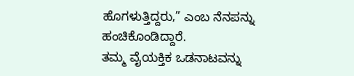ಹೊಗಳುತ್ತಿದ್ದರು,” ಎಂಬ ನೆನಪನ್ನು ಹಂಚಿಕೊಂಡಿದ್ದಾರೆ.
ತಮ್ಮ ವೈಯಕ್ತಿಕ ಒಡನಾಟವನ್ನು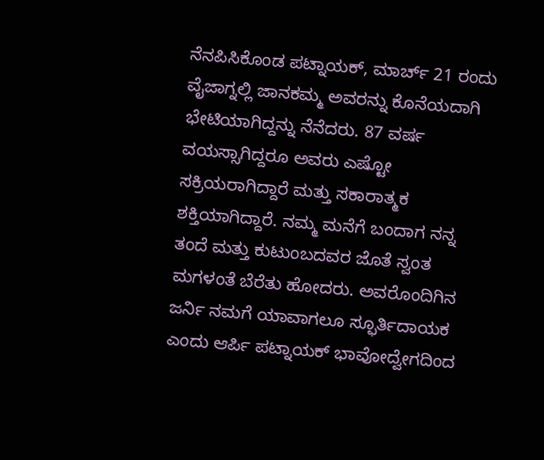ನೆನಪಿಸಿಕೊಂಡ ಪಟ್ನಾಯಕ್, ಮಾರ್ಚ್ 21 ರಂದು ವೈಜಾಗ್ನಲ್ಲಿ ಜಾನಕಮ್ಮ ಅವರನ್ನು ಕೊನೆಯದಾಗಿ ಭೇಟಿಯಾಗಿದ್ದನ್ನು ನೆನೆದರು. 87 ವರ್ಷ ವಯಸ್ಸಾಗಿದ್ದರೂ ಅವರು ಎಷ್ಟೋ ಸಕ್ರಿಯರಾಗಿದ್ದಾರೆ ಮತ್ತು ಸಕಾರಾತ್ಮಕ ಶಕ್ತಿಯಾಗಿದ್ದಾರೆ. ನಮ್ಮ ಮನೆಗೆ ಬಂದಾಗ ನನ್ನ ತಂದೆ ಮತ್ತು ಕುಟುಂಬದವರ ಜೊತೆ ಸ್ವಂತ ಮಗಳಂತೆ ಬೆರೆತು ಹೋದರು. ಅವರೊಂದಿಗಿನ ಜರ್ನಿ ನಮಗೆ ಯಾವಾಗಲೂ ಸ್ಫೂರ್ತಿದಾಯಕ ಎಂದು ಆರ್ಪಿ ಪಟ್ನಾಯಕ್ ಭಾವೋದ್ವೇಗದಿಂದ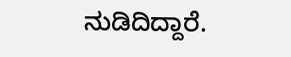ನುಡಿದಿದ್ದಾರೆ.